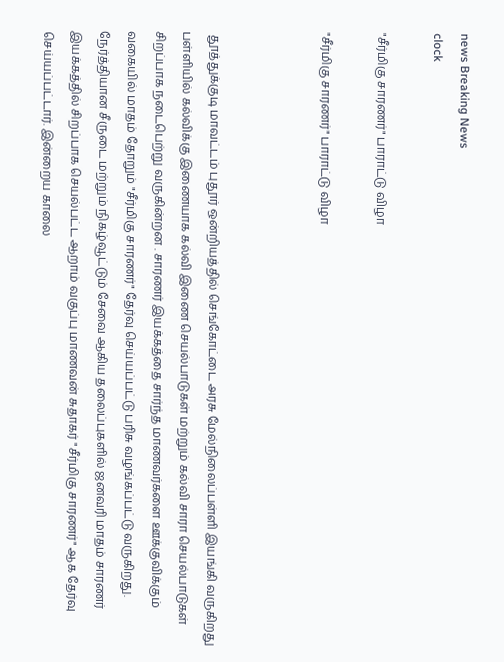news Breaking News
clock

"சீர்மிகு சாரணர்" பாராட்டு விழா

"சீர்மிகு சாரணர்" பாராட்டு விழா



 தூத்துக்குடி மாவட்டம் புதூர் ஒன்றியத்தில் செங்கோட்டை அரசு மேல்நிலைப்பள்ளி இயங்கி வருகிறது பள்ளியில் கல்விக்கு இணையாக கல்வி இணை செயல்பாடுகள் மற்றும் கல்வி சாரா செயல்பாடுகள் சிறப்பாக நடைபெற்று வருகின்றன . சாரணர் இயக்கத்தை சார்ந்த மாணவர்களை ஊக்குவிக்கும் வகையில் மாதம் தோறும் "சீர்மிகு சாரணர்" தேர்வு செய்யப்பட்டு பரிசு வழங்கப்பட்டு வருகிறது. நேர்த்தியான சீருடை மற்றும் நிகழ்வூட்டும் சேவை ஆகிய தலைப்புகளில் ஜனவரி மாதம் சாரணர் இயக்கத்தில் சிறப்பாக செயல்பட்ட ஆறாம் வகுப்பு மாணவன் சுதாகர் "சீர்மிகு சாரணர்" ஆக தேர்வு செய்யப்பட்டார். இன்றைய காலை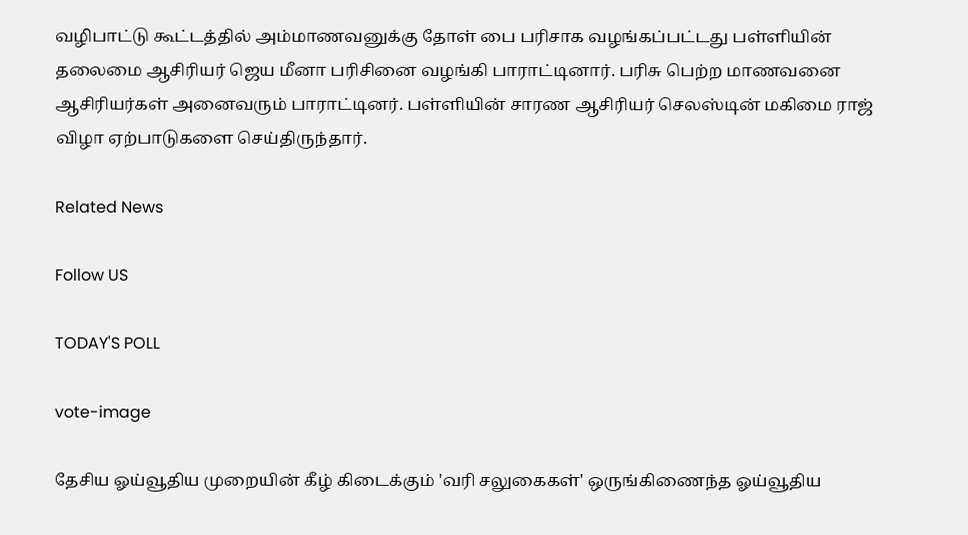வழிபாட்டு கூட்டத்தில் அம்மாணவனுக்கு தோள் பை பரிசாக வழங்கப்பட்டது பள்ளியின் தலைமை ஆசிரியர் ஜெய மீனா பரிசினை வழங்கி பாராட்டினார். பரிசு பெற்ற மாணவனை ஆசிரியர்கள் அனைவரும் பாராட்டினர். பள்ளியின் சாரண ஆசிரியர் செலஸ்டின் மகிமை ராஜ் விழா ஏற்பாடுகளை செய்திருந்தார்.

Related News

Follow US

TODAY'S POLL

vote-image

தேசிய ஓய்வூதிய முறையின் கீழ் கிடைக்கும் 'வரி சலுகைகள்' ஒருங்கிணைந்த ஓய்வூதிய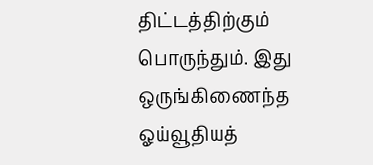திட்டத்திற்கும் பொருந்தும். இது ஒருங்கிணைந்த ஓய்வூதியத்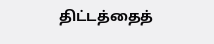திட்டத்தைத்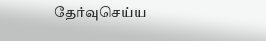தேர்வுசெய்ய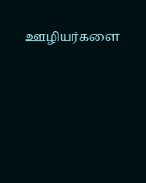ஊழியர்களை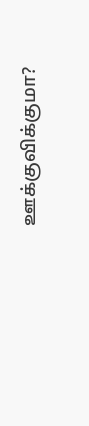ஊக்குவிக்குமா?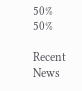50%
50%

Recent News